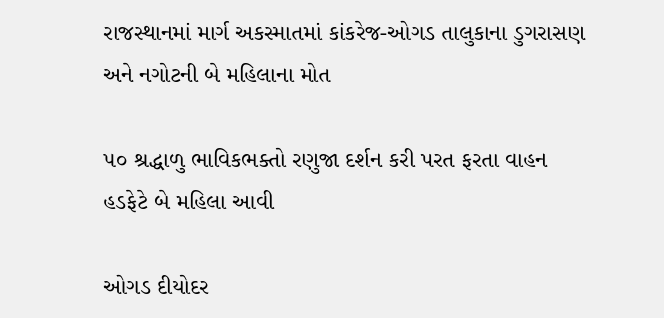રાજસ્થાનમાં માર્ગ અકસ્માતમાં કાંકરેજ-ઓગડ તાલુકાના ડુગરાસણ અને નગોટની બે મહિલાના મોત

૫૦ શ્રદ્ધાળુ ભાવિકભક્તો રણુજા દર્શન કરી પરત ફરતા વાહન હડફેટે બે મહિલા આવી

ઓગડ દીયોદર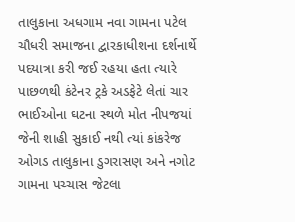તાલુકાના અધગામ નવા ગામના પટેલ ચૌધરી સમાજના દ્વારકાધીશના દર્શનાર્થે પદયાત્રા કરી જઈ રહયા હતા ત્યારે પાછળથી કંટેનર ટ્રકે અડફેટે લેતાં ચાર ભાઈઓના ઘટના સ્થળે મોત નીપજયાં જેની શાહી સુકાઈ નથી ત્યાં કાંકરેજ ઓગડ તાલુકાના ડુગરાસણ અને નગોટ ગામના પચ્ચાસ જેટલા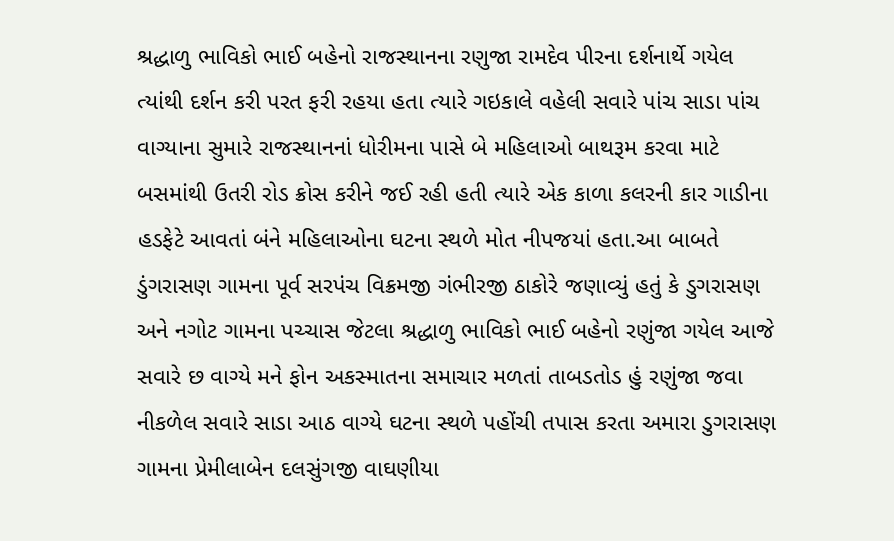શ્રદ્ધાળુ ભાવિકો ભાઈ બહેનો રાજસ્થાનના રણુજા રામદેવ પીરના દર્શનાર્થે ગયેલ ત્યાંથી દર્શન કરી પરત ફરી રહયા હતા ત્યારે ગઇકાલે વહેલી સવારે પાંચ સાડા પાંચ વાગ્યાના સુમારે રાજસ્થાનનાં ધોરીમના પાસે બે મહિલાઓ બાથરૂમ કરવા માટે બસમાંથી ઉતરી રોડ ક્રોસ કરીને જઈ રહી હતી ત્યારે એક કાળા કલરની કાર ગાડીના હડફેટે આવતાં બંને મહિલાઓના ઘટના સ્થળે મોત નીપજયાં હતા.આ બાબતે ડુંગરાસણ ગામના પૂર્વ સરપંચ વિક્રમજી ગંભીરજી ઠાકોરે જણાવ્યું હતું કે ડુગરાસણ અને નગોટ ગામના પચ્ચાસ જેટલા શ્રદ્ધાળુ ભાવિકો ભાઈ બહેનો રણુંજા ગયેલ આજે સવારે છ વાગ્યે મને ફોન અકસ્માતના સમાચાર મળતાં તાબડતોડ હું રણુંજા જવા નીકળેલ સવારે સાડા આઠ વાગ્યે ઘટના સ્થળે પહોંચી તપાસ કરતા અમારા ડુગરાસણ ગામના પ્રેમીલાબેન દલસુંગજી વાઘણીયા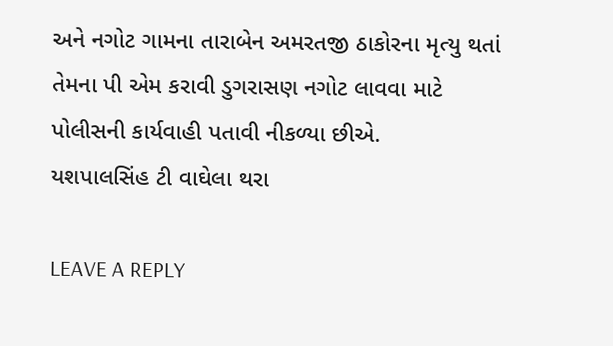અને નગોટ ગામના તારાબેન અમરતજી ઠાકોરના મૃત્યુ થતાં તેમના પી એમ કરાવી ડુગરાસણ નગોટ લાવવા માટે પોલીસની કાર્યવાહી પતાવી નીકળ્યા છીએ.
યશપાલસિંહ ટી વાઘેલા થરા

LEAVE A REPLY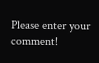Please enter your comment!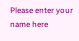Please enter your name here